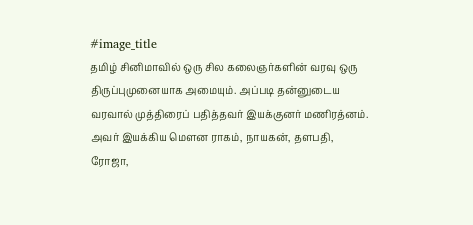#image_title
தமிழ் சினிமாவில் ஒரு சில கலைஞர்களின் வரவு ஒரு திருப்புமுனையாக அமையும். அப்படி தன்னுடைய வரவால் முத்திரைப் பதித்தவர் இயக்குனர் மணிரத்னம். அவர் இயக்கிய மௌன ராகம், நாயகன், தளபதி, ரோஜா,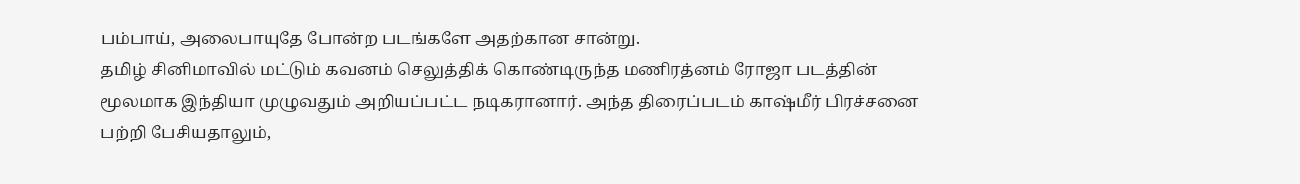பம்பாய், அலைபாயுதே போன்ற படங்களே அதற்கான சான்று.
தமிழ் சினிமாவில் மட்டும் கவனம் செலுத்திக் கொண்டிருந்த மணிரத்னம் ரோஜா படத்தின் மூலமாக இந்தியா முழுவதும் அறியப்பட்ட நடிகரானார். அந்த திரைப்படம் காஷ்மீர் பிரச்சனை பற்றி பேசியதாலும்,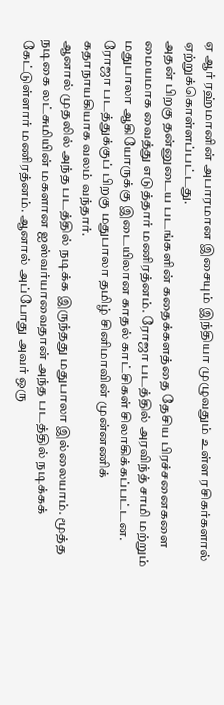ஏ ஆர் ரஹ்மானின் அபாரமான இசையும் இந்தியா முழுவதும் உள்ள ரசிகர்களால் ஏற்றுக்கொள்ளப்பட்டது.
அதன் பிறகு தன்னுடைய படங்களின் கதைக்களத்தை தேசிய பிரச்சனைகளை மையமாக வைத்து எடுத்தார் மணிரத்னம். ரோஜா படத்தில் அரவிந்த் சாமி மற்றும் மதுபாலா ஆகியோருக்கு இடையிலான காதல் காட்சிகள் சிலாகிக்கப்பட்டன. ரோஜா படத்துக்குப் பிறகு மதுபாலா தமிழ் சினிமாவின் முன்னணிக் கதாநாயகியாக வலம் வந்தார்.
ஆனால் முதலில் அந்த படத்தில் நடிக்க இருந்தது மதுபாலா இல்லையாம். மூத்த நடிகை லட்சுமியின் மகளான ஐஸ்வர்யாவைதான் அந்த படத்தில் நடிக்கக் கேட்டுள்ளார் மணிரத்னம். ஆனால் அப்போது அவர் ஒரு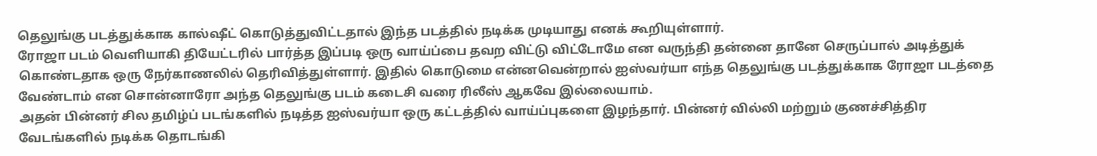தெலுங்கு படத்துக்காக கால்ஷீட் கொடுத்துவிட்டதால் இந்த படத்தில் நடிக்க முடியாது எனக் கூறியுள்ளார்.
ரோஜா படம் வெளியாகி தியேட்டரில் பார்த்த இப்படி ஒரு வாய்ப்பை தவற விட்டு விட்டோமே என வருந்தி தன்னை தானே செருப்பால் அடித்துக் கொண்டதாக ஒரு நேர்காணலில் தெரிவித்துள்ளார். இதில் கொடுமை என்னவென்றால் ஐஸ்வர்யா எந்த தெலுங்கு படத்துக்காக ரோஜா படத்தை வேண்டாம் என சொன்னாரோ அந்த தெலுங்கு படம் கடைசி வரை ரிலீஸ் ஆகவே இல்லையாம்.
அதன் பின்னர் சில தமிழ்ப் படங்களில் நடித்த ஐஸ்வர்யா ஒரு கட்டத்தில் வாய்ப்புகளை இழந்தார். பின்னர் வில்லி மற்றும் குணச்சித்திர வேடங்களில் நடிக்க தொடங்கி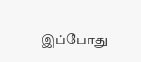இப்போது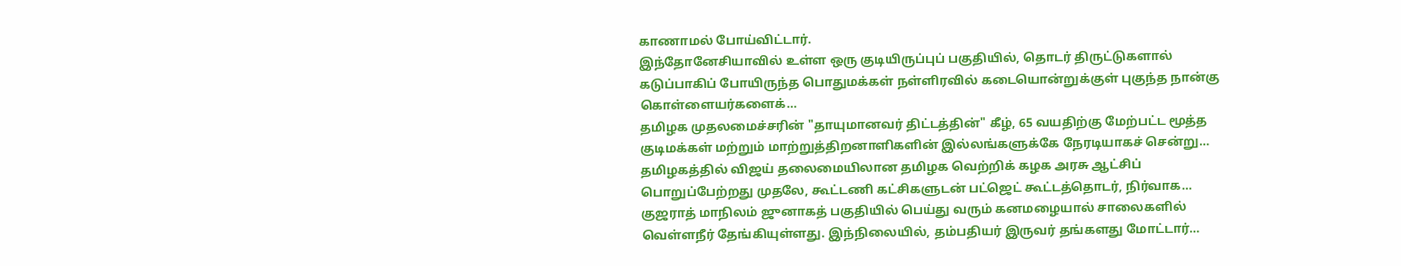காணாமல் போய்விட்டார்.
இந்தோனேசியாவில் உள்ள ஒரு குடியிருப்புப் பகுதியில், தொடர் திருட்டுகளால் கடுப்பாகிப் போயிருந்த பொதுமக்கள் நள்ளிரவில் கடையொன்றுக்குள் புகுந்த நான்கு கொள்ளையர்களைக்…
தமிழக முதலமைச்சரின் "தாயுமானவர் திட்டத்தின்" கீழ், 65 வயதிற்கு மேற்பட்ட மூத்த குடிமக்கள் மற்றும் மாற்றுத்திறனாளிகளின் இல்லங்களுக்கே நேரடியாகச் சென்று…
தமிழகத்தில் விஜய் தலைமையிலான தமிழக வெற்றிக் கழக அரசு ஆட்சிப் பொறுப்பேற்றது முதலே, கூட்டணி கட்சிகளுடன் பட்ஜெட் கூட்டத்தொடர், நிர்வாக…
குஜராத் மாநிலம் ஜுனாகத் பகுதியில் பெய்து வரும் கனமழையால் சாலைகளில் வெள்ளநீர் தேங்கியுள்ளது. இந்நிலையில், தம்பதியர் இருவர் தங்களது மோட்டார்…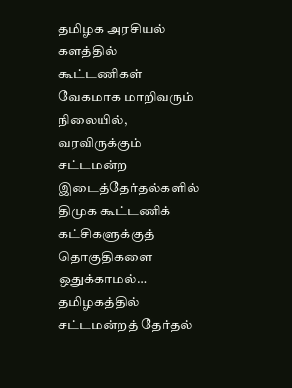தமிழக அரசியல் களத்தில் கூட்டணிகள் வேகமாக மாறிவரும் நிலையில், வரவிருக்கும் சட்டமன்ற இடைத்தேர்தல்களில் திமுக கூட்டணிக் கட்சிகளுக்குத் தொகுதிகளை ஒதுக்காமல்…
தமிழகத்தில் சட்டமன்றத் தேர்தல்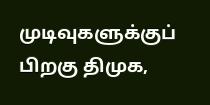முடிவுகளுக்குப் பிறகு திமுக,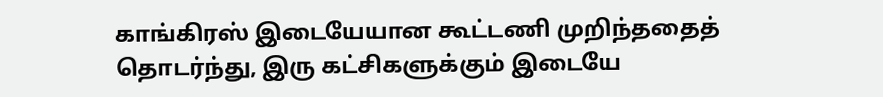காங்கிரஸ் இடையேயான கூட்டணி முறிந்ததைத் தொடர்ந்து, இரு கட்சிகளுக்கும் இடையே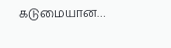கடுமையான…